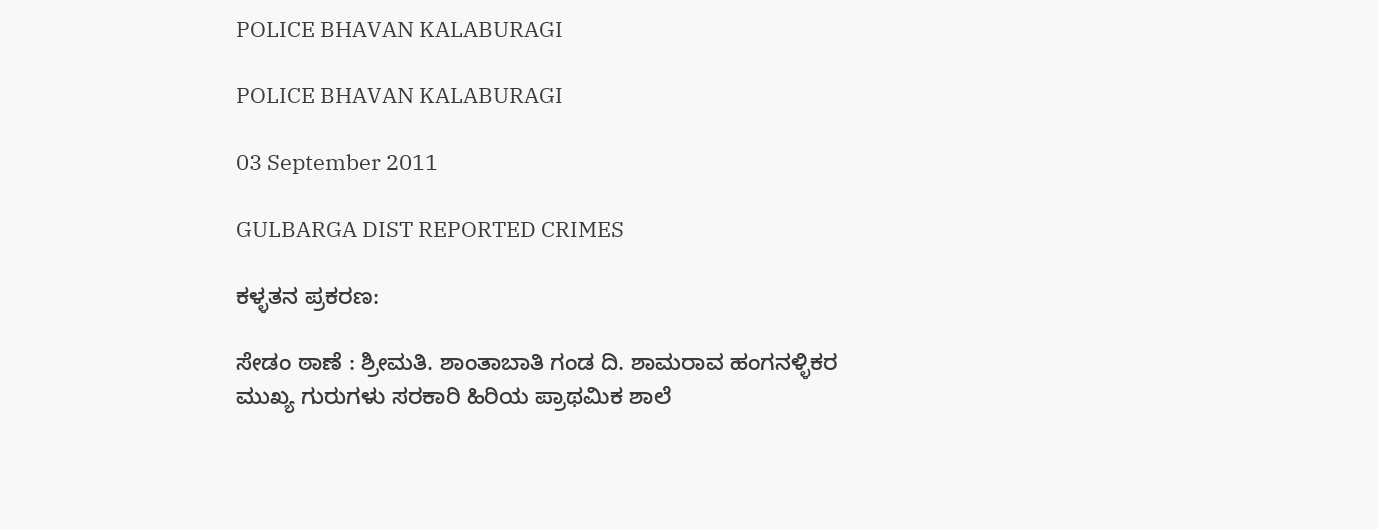POLICE BHAVAN KALABURAGI

POLICE BHAVAN KALABURAGI

03 September 2011

GULBARGA DIST REPORTED CRIMES

ಕಳ್ಳತನ ಪ್ರಕರಣ:

ಸೇಡಂ ಠಾಣೆ : ಶ್ರೀಮತಿ. ಶಾಂತಾಬಾತಿ ಗಂಡ ದಿ. ಶಾಮರಾವ ಹಂಗನಳ್ಳಿಕರ ಮುಖ್ಯ ಗುರುಗಳು ಸರಕಾರಿ ಹಿರಿಯ ಪ್ರಾಥಮಿಕ ಶಾಲೆ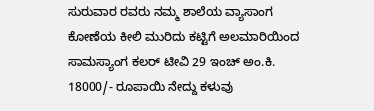ಸುರುವಾರ ರವರು ನಮ್ಮ ಶಾಲೆಯ ವ್ಯಾಸಾಂಗ ಕೋಣೆಯ ಕೀಲಿ ಮುರಿದು ಕಟ್ಟಿಗೆ ಅಲಮಾರಿಯಿಂದ ಸಾಮಸ್ಯಾಂಗ ಕಲರ್ ಟೀವಿ 29 ಇಂಚ್ ಅಂ.ಕಿ. 18000/- ರೂಪಾಯಿ ನೇದ್ದು ಕಳುವು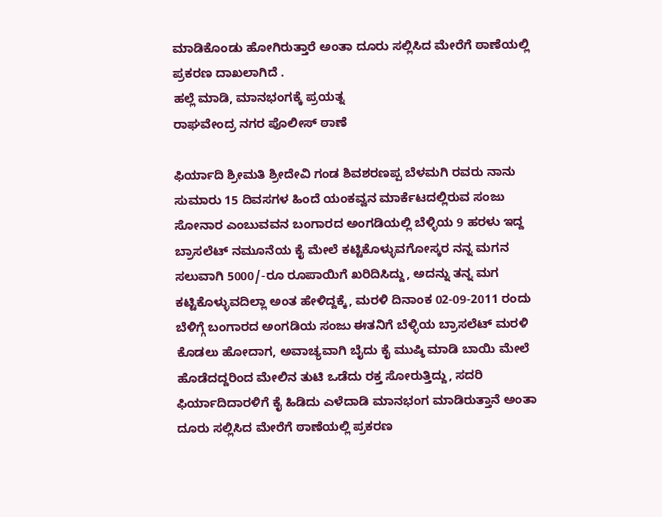ಮಾಡಿಕೊಂಡು ಹೋಗಿರುತ್ತಾರೆ ಅಂತಾ ದೂರು ಸಲ್ಲಿಸಿದ ಮೇರೆಗೆ ಠಾಣೆಯಲ್ಲಿ ಪ್ರಕರಣ ದಾಖಲಾಗಿದೆ .
ಹಲ್ಲೆ ಮಾಡಿ, ಮಾನಭಂಗಕ್ಕೆ ಪ್ರಯತ್ನ
ರಾಘವೇಂದ್ರ ನಗರ ಪೊಲೀಸ್ ಠಾಣೆ

ಫಿರ್ಯಾದಿ ಶ್ರೀಮತಿ ಶ್ರೀದೇವಿ ಗಂಡ ಶಿವಶರಣಪ್ಪ ಬೆಳಮಗಿ ರವರು ನಾನು ಸುಮಾರು 15 ದಿವಸಗಳ ಹಿಂದೆ ಯಂಕವ್ವನ ಮಾರ್ಕೆಟದಲ್ಲಿರುವ ಸಂಜು ಸೋನಾರ ಎಂಬುವವನ ಬಂಗಾರದ ಅಂಗಡಿಯಲ್ಲಿ ಬೆಳ್ಳಿಯ 9 ಹರಳು ಇದ್ದ ಬ್ರಾಸಲೆಟ್ ನಮೂನೆಯ ಕೈ ಮೇಲೆ ಕಟ್ಟಿಕೊಳ್ಳುವಗೋಸ್ಕರ ನನ್ನ ಮಗನ ಸಲುವಾಗಿ 5000/-ರೂ ರೂಪಾಯಿಗೆ ಖರಿದಿಸಿದ್ದು, ಅದನ್ನು ತನ್ನ ಮಗ ಕಟ್ಟಿಕೊಳ್ಳುವದಿಲ್ಲಾ ಅಂತ ಹೇಳಿದ್ದಕ್ಕೆ, ಮರಳಿ ದಿನಾಂಕ 02-09-2011 ರಂದು ಬೆಳಿಗ್ಗೆ ಬಂಗಾರದ ಅಂಗಡಿಯ ಸಂಜು ಈತನಿಗೆ ಬೆಳ್ಳಿಯ ಬ್ರಾಸಲೆಟ್ ಮರಳಿ ಕೊಡಲು ಹೋದಾಗ, ಅವಾಚ್ಯವಾಗಿ ಬೈದು ಕೈ ಮುಷ್ಠಿ ಮಾಡಿ ಬಾಯಿ ಮೇಲೆ ಹೊಡೆದದ್ದರಿಂದ ಮೇಲಿನ ತುಟಿ ಒಡೆದು ರಕ್ತ ಸೋರುತ್ತಿದ್ದು, ಸದರಿ ಫಿರ್ಯಾದಿದಾರಳಿಗೆ ಕೈ ಹಿಡಿದು ಎಳೆದಾಡಿ ಮಾನಭಂಗ ಮಾಡಿರುತ್ತಾನೆ ಅಂತಾ ದೂರು ಸಲ್ಲಿಸಿದ ಮೇರೆಗೆ ಠಾಣೆಯಲ್ಲಿ ಪ್ರಕರಣ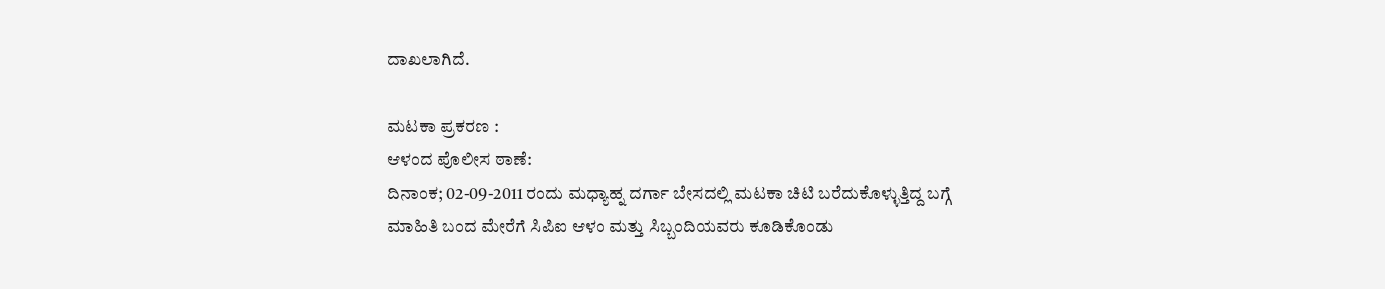ದಾಖಲಾಗಿದೆ.

ಮಟಕಾ ಪ್ರಕರಣ :
ಆಳಂದ ಪೊಲೀಸ ಠಾಣೆ:
ದಿನಾಂಕ; 02-09-2011 ರಂದು ಮಧ್ಯಾಹ್ನ ದರ್ಗಾ ಬೇಸದಲ್ಲಿ ಮಟಕಾ ಚಿಟಿ ಬರೆದುಕೊಳ್ಳುತ್ತಿದ್ದ ಬಗ್ಗೆ ಮಾಹಿತಿ ಬಂದ ಮೇರೆಗೆ ಸಿಪಿಐ ಆಳಂ ಮತ್ತು ಸಿಬ್ಬಂದಿಯವರು ಕೂಡಿಕೊಂಡು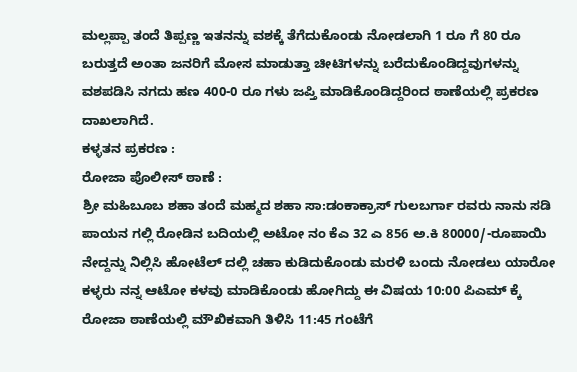ಮಲ್ಲಪ್ಪಾ ತಂದೆ ತಿಪ್ಪಣ್ಣ ಇತನನ್ನು ವಶಕ್ಕೆ ತೆಗೆದುಕೊಂಡು ನೋಡಲಾಗಿ 1 ರೂ ಗೆ 80 ರೂ ಬರುತ್ತದೆ ಅಂತಾ ಜನರಿಗೆ ಮೋಸ ಮಾಡುತ್ತಾ ಚೀಟಿಗಳನ್ನು ಬರೆದುಕೊಂಡಿದ್ದವುಗಳನ್ನು ವಶಪಡಿಸಿ ನಗದು ಹಣ 400-0 ರೂ ಗಳು ಜಪ್ತಿ ಮಾಡಿಕೊಂಡಿದ್ದರಿಂದ ಠಾಣೆಯಲ್ಲಿ ಪ್ರಕರಣ ದಾಖಲಾಗಿದೆ.
ಕಳ್ಳತನ ಪ್ರಕರಣ :
ರೋಜಾ ಪೊಲೀಸ್ ಠಾಣೆ :
ಶ್ರೀ ಮಹಿಬೂಬ ಶಹಾ ತಂದೆ ಮಹ್ಮದ ಶಹಾ ಸಾ:ಡಂಕಾಕ್ರಾಸ್ ಗುಲಬರ್ಗಾ ರವರು ನಾನು ಸಡಿ ಪಾಯನ ಗಲ್ಲಿ ರೋಡಿನ ಬದಿಯಲ್ಲಿ ಅಟೋ ನಂ ಕೆಎ 32 ಎ 856 ಅ.ಕಿ 80000/-ರೂಪಾಯಿ ನೇದ್ದನ್ನು ನಿಲ್ಲಿಸಿ ಹೋಟೆಲ್ ದಲ್ಲಿ ಚಹಾ ಕುಡಿದುಕೊಂಡು ಮರಳಿ ಬಂದು ನೋಡಲು ಯಾರೋ ಕಳ್ಳರು ನನ್ನ ಆಟೋ ಕಳವು ಮಾಡಿಕೊಂಡು ಹೋಗಿದ್ದು ಈ ವಿಷಯ 10:00 ಪಿಎಮ್ ಕ್ಕೆ ರೋಜಾ ಠಾಣೆಯಲ್ಲಿ ಮೌಖಿಕವಾಗಿ ತಿಳಿಸಿ 11:45 ಗಂಟೆಗೆ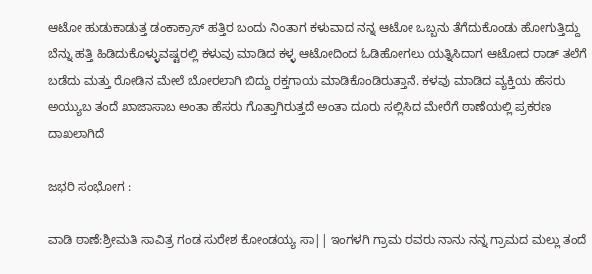ಆಟೋ ಹುಡುಕಾಡುತ್ತ ಡಂಕಾಕ್ರಾಸ್ ಹತ್ತಿರ ಬಂದು ನಿಂತಾಗ ಕಳುವಾದ ನನ್ನ ಆಟೋ ಒಬ್ಬನು ತೆಗೆದುಕೊಂಡು ಹೋಗುತ್ತಿದ್ದು ಬೆನ್ನು ಹತ್ತಿ ಹಿಡಿದುಕೊಳ್ಳುವಷ್ಟರಲ್ಲಿ ಕಳುವು ಮಾಡಿದ ಕಳ್ಳ ಆಟೋದಿಂದ ಓಡಿಹೋಗಲು ಯತ್ನಿಸಿದಾಗ ಆಟೋದ ರಾಡ್ ತಲೆಗೆ ಬಡೆದು ಮತ್ತು ರೋಡಿನ ಮೇಲೆ ಬೋರಲಾಗಿ ಬಿದ್ದು ರಕ್ತಗಾಯ ಮಾಡಿಕೊಂಡಿರುತ್ತಾನೆ. ಕಳವು ಮಾಡಿದ ವ್ಯಕ್ತಿಯ ಹೆಸರು ಅಯ್ಯುಬ ತಂದೆ ಖಾಜಾಸಾಬ ಅಂತಾ ಹೆಸರು ಗೊತ್ತಾಗಿರುತ್ತದೆ ಅಂತಾ ದೂರು ಸಲ್ಲಿಸಿದ ಮೇರೆಗೆ ಠಾಣೆಯಲ್ಲಿ ಪ್ರಕರಣ ದಾಖಲಾಗಿದೆ

ಜಭರಿ ಸಂಭೋಗ :

ವಾಡಿ ಠಾಣೆ:ಶ್ರೀಮತಿ ಸಾವಿತ್ರ ಗಂಡ ಸುರೇಶ ಕೋಂಡಯ್ಯ ಸಾ|| ಇಂಗಳಗಿ ಗ್ರಾಮ ರವರು ನಾನು ನನ್ನ ಗ್ರಾಮದ ಮಲ್ಲು ತಂದೆ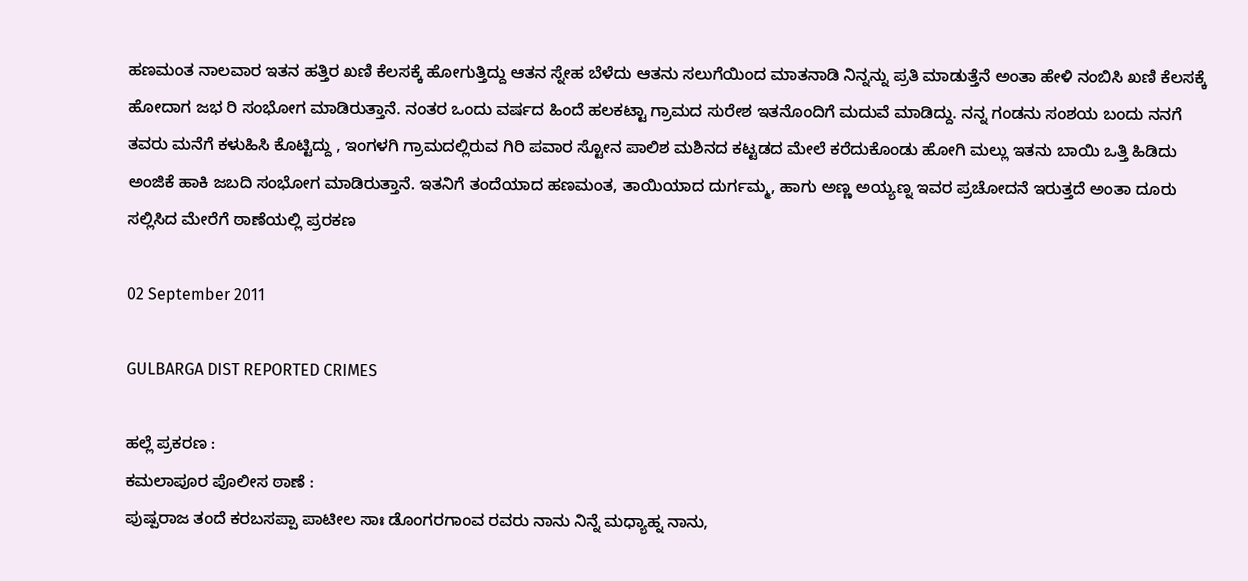ಹಣಮಂತ ನಾಲವಾರ ಇತನ ಹತ್ತಿರ ಖಣಿ ಕೆಲಸಕ್ಕೆ ಹೋಗುತ್ತಿದ್ದು ಆತನ ಸ್ನೇಹ ಬೆಳೆದು ಆತನು ಸಲುಗೆಯಿಂದ ಮಾತನಾಡಿ ನಿನ್ನನ್ನು ಪ್ರತಿ ಮಾಡುತ್ತೆನೆ ಅಂತಾ ಹೇಳಿ ನಂಬಿಸಿ ಖಣಿ ಕೆಲಸಕ್ಕೆ ಹೋದಾಗ ಜಭ ರಿ ಸಂಭೋಗ ಮಾಡಿರುತ್ತಾನೆ. ನಂತರ ಒಂದು ವರ್ಷದ ಹಿಂದೆ ಹಲಕಟ್ಟಾ ಗ್ರಾಮದ ಸುರೇಶ ಇತನೊಂದಿಗೆ ಮದುವೆ ಮಾಡಿದ್ದು. ನನ್ನ ಗಂಡನು ಸಂಶಯ ಬಂದು ನನಗೆ ತವರು ಮನೆಗೆ ಕಳುಹಿಸಿ ಕೊಟ್ಟಿದ್ದು , ಇಂಗಳಗಿ ಗ್ರಾಮದಲ್ಲಿರುವ ಗಿರಿ ಪವಾರ ಸ್ಟೋನ ಪಾಲಿಶ ಮಶಿನದ ಕಟ್ಟಡದ ಮೇಲೆ ಕರೆದುಕೊಂಡು ಹೋಗಿ ಮಲ್ಲು ಇತನು ಬಾಯಿ ಒತ್ತಿ ಹಿಡಿದು ಅಂಜಿಕೆ ಹಾಕಿ ಜಬದಿ ಸಂಭೋಗ ಮಾಡಿರುತ್ತಾನೆ. ಇತನಿಗೆ ತಂದೆಯಾದ ಹಣಮಂತ, ತಾಯಿಯಾದ ದುರ್ಗಮ್ಮ, ಹಾಗು ಅಣ್ಣ ಅಯ್ಯಣ್ನ ಇವರ ಪ್ರಚೋದನೆ ಇರುತ್ತದೆ ಅಂತಾ ದೂರು ಸಲ್ಲಿಸಿದ ಮೇರೆಗೆ ಠಾಣೆಯಲ್ಲಿ ಪ್ರರಕಣ

02 September 2011

GULBARGA DIST REPORTED CRIMES

ಹಲ್ಲೆ ಪ್ರಕರಣ :
ಕಮಲಾಪೂರ ಪೊಲೀಸ ಠಾಣೆ :
ಪುಷ್ಪರಾಜ ತಂದೆ ಕರಬಸಪ್ಪಾ ಪಾಟೀಲ ಸಾಃ ಡೊಂಗರಗಾಂವ ರವರು ನಾನು ನಿನ್ನೆ ಮಧ್ಯಾಹ್ನ ನಾನು,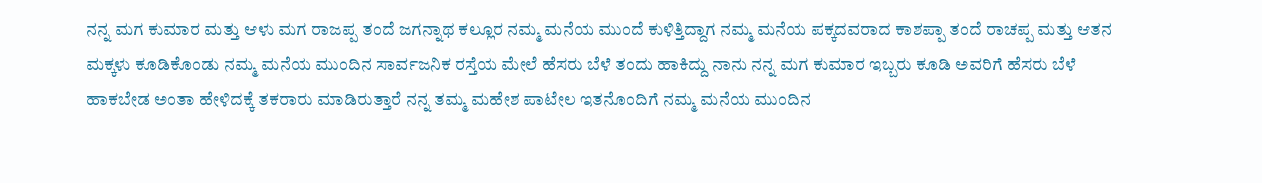ನನ್ನ ಮಗ ಕುಮಾರ ಮತ್ತು ಆಳು ಮಗ ರಾಜಪ್ಪ ತಂದೆ ಜಗನ್ನಾಥ ಕಲ್ಲೂರ ನಮ್ಮ ಮನೆಯ ಮುಂದೆ ಕುಳಿತ್ತಿದ್ದಾಗ ನಮ್ಮ ಮನೆಯ ಪಕ್ಕದವರಾದ ಕಾಶಪ್ಪಾ ತಂದೆ ರಾಚಪ್ಪ ಮತ್ತು ಆತನ ಮಕ್ಕಳು ಕೂಡಿಕೊಂಡು ನಮ್ಮ ಮನೆಯ ಮುಂದಿನ ಸಾರ್ವಜನಿಕ ರಸ್ತೆಯ ಮೇಲೆ ಹೆಸರು ಬೆಳೆ ತಂದು ಹಾಕಿದ್ದು ನಾನು ನನ್ನ ಮಗ ಕುಮಾರ ಇಬ್ಬರು ಕೂಡಿ ಅವರಿಗೆ ಹೆಸರು ಬೆಳೆ ಹಾಕಬೇಡ ಅಂತಾ ಹೇಳಿದಕ್ಕೆ ತಕರಾರು ಮಾಡಿರುತ್ತಾರೆ ನನ್ನ ತಮ್ಮ ಮಹೇಶ ಪಾಟೇಲ ಇತನೊಂದಿಗೆ ನಮ್ಮ ಮನೆಯ ಮುಂದಿನ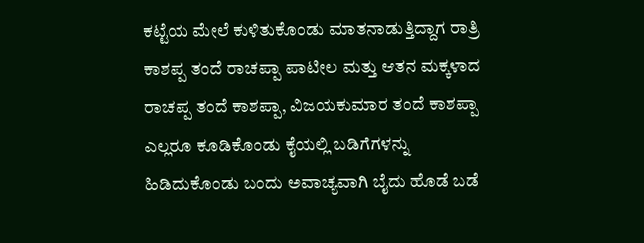ಕಟ್ಟೆಯ ಮೇಲೆ ಕುಳಿತುಕೊಂಡು ಮಾತನಾಡುತ್ತಿದ್ದಾಗ ರಾತ್ರಿ ಕಾಶಪ್ಪ ತಂದೆ ರಾಚಪ್ಪಾ ಪಾಟೀಲ ಮತ್ತು ಆತನ ಮಕ್ಕಳಾದ ರಾಚಪ್ಪ ತಂದೆ ಕಾಶಪ್ಪಾ, ವಿಜಯಕುಮಾರ ತಂದೆ ಕಾಶಪ್ಪಾ ಎಲ್ಲರೂ ಕೂಡಿಕೊಂಡು ಕೈಯಲ್ಲಿ ಬಡಿಗೆಗಳನ್ನು ಹಿಡಿದುಕೊಂಡು ಬಂದು ಅವಾಚ್ಯವಾಗಿ ಬೈದು ಹೊಡೆ ಬಡೆ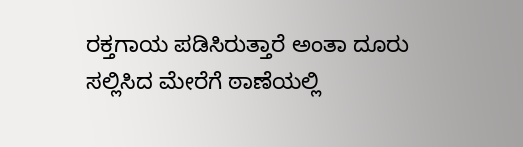ರಕ್ತಗಾಯ ಪಡಿಸಿರುತ್ತಾರೆ ಅಂತಾ ದೂರು ಸಲ್ಲಿಸಿದ ಮೇರೆಗೆ ಠಾಣೆಯಲ್ಲಿ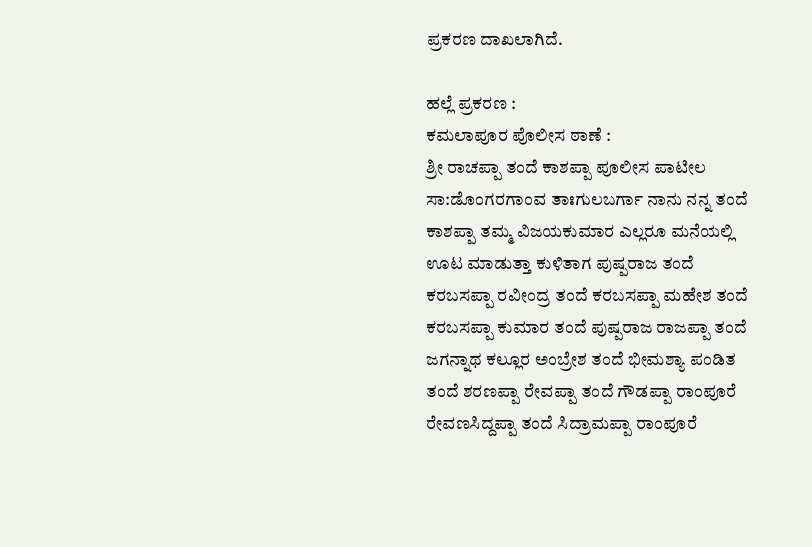ಪ್ರಕರಣ ದಾಖಲಾಗಿದೆ.

ಹಲ್ಲೆ ಪ್ರಕರಣ :
ಕಮಲಾಪೂರ ಪೊಲೀಸ ಠಾಣೆ :
ಶ್ರೀ ರಾಚಪ್ಪಾ ತಂದೆ ಕಾಶಪ್ಪಾ ಪೂಲೀಸ ಪಾಟೀಲ ಸಾ:ಡೊಂಗರಗಾಂವ ತಾಃಗುಲಬರ್ಗಾ ನಾನು ನನ್ನ ತಂದೆ ಕಾಶಪ್ಪಾ ತಮ್ಮ ವಿಜಯಕುಮಾರ ಎಲ್ಲರೂ ಮನೆಯಲ್ಲಿ ಊಟ ಮಾಡುತ್ತಾ ಕುಳಿತಾಗ ಪುಷ್ಪರಾಜ ತಂದೆ ಕರಬಸಪ್ಪಾ ರವೀಂದ್ರ ತಂದೆ ಕರಬಸಪ್ಪಾ ಮಹೇಶ ತಂದೆ ಕರಬಸಪ್ಪಾ ಕುಮಾರ ತಂದೆ ಪುಷ್ಪರಾಜ ರಾಜಪ್ಪಾ ತಂದೆ ಜಗನ್ನಾಥ ಕಲ್ಲೂರ ಅಂಬ್ರೇಶ ತಂದೆ ಭೀಮಶ್ಯಾ ಪಂಡಿತ ತಂದೆ ಶರಣಪ್ಪಾ ರೇವಪ್ಪಾ ತಂದೆ ಗೌಡಪ್ಪಾ ರಾಂಪೂರೆ ರೇವಣಸಿದ್ದಪ್ಪಾ ತಂದೆ ಸಿದ್ರಾಮಪ್ಪಾ ರಾಂಪೂರೆ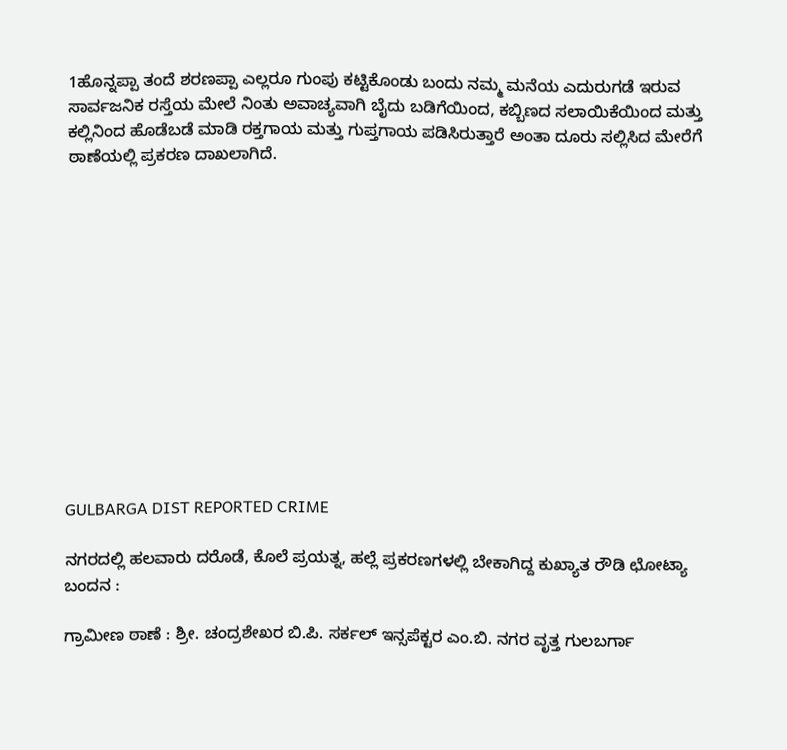1ಹೊನ್ನಪ್ಪಾ ತಂದೆ ಶರಣಪ್ಪಾ ಎಲ್ಲರೂ ಗುಂಪು ಕಟ್ಟಿಕೊಂಡು ಬಂದು ನಮ್ಮ ಮನೆಯ ಎದುರುಗಡೆ ಇರುವ ಸಾರ್ವಜನಿಕ ರಸ್ತೆಯ ಮೇಲೆ ನಿಂತು ಅವಾಚ್ಯವಾಗಿ ಬೈದು ಬಡಿಗೆಯಿಂದ, ಕಬ್ಬಿಣದ ಸಲಾಯಿಕೆಯಿಂದ ಮತ್ತು ಕಲ್ಲಿನಿಂದ ಹೊಡೆಬಡೆ ಮಾಡಿ ರಕ್ತಗಾಯ ಮತ್ತು ಗುಪ್ತಗಾಯ ಪಡಿಸಿರುತ್ತಾರೆ ಅಂತಾ ದೂರು ಸಲ್ಲಿಸಿದ ಮೇರೆಗೆ ಠಾಣೆಯಲ್ಲಿ ಪ್ರಕರಣ ದಾಖಲಾಗಿದೆ.













GULBARGA DIST REPORTED CRIME

ನಗರದಲ್ಲಿ ಹಲವಾರು ದರೊಡೆ, ಕೊಲೆ ಪ್ರಯತ್ನ, ಹಲ್ಲೆ ಪ್ರಕರಣಗಳಲ್ಲಿ ಬೇಕಾಗಿದ್ದ ಕುಖ್ಯಾತ ರೌಡಿ ಛೋಟ್ಯಾ ಬಂದನ :

ಗ್ರಾಮೀಣ ಠಾಣೆ : ಶ್ರೀ. ಚಂದ್ರಶೇಖರ ಬಿ.ಪಿ. ಸರ್ಕಲ್ ಇನ್ಸಪೆಕ್ಟರ ಎಂ.ಬಿ. ನಗರ ವೃತ್ತ ಗುಲಬರ್ಗಾ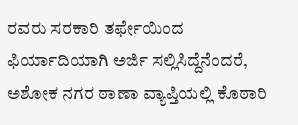ರವರು ಸರಕಾರಿ ತರ್ಫೇಯಿಂದ ಫಿರ್ಯಾದಿಯಾಗಿ ಅರ್ಜಿ ಸಲ್ಲಿಸಿದ್ದೆನೆಂದರೆ, ಅಶೋಕ ನಗರ ಠಾಣಾ ವ್ಯಾಪ್ತಿಯಲ್ಲಿ ಕೊಠಾರಿ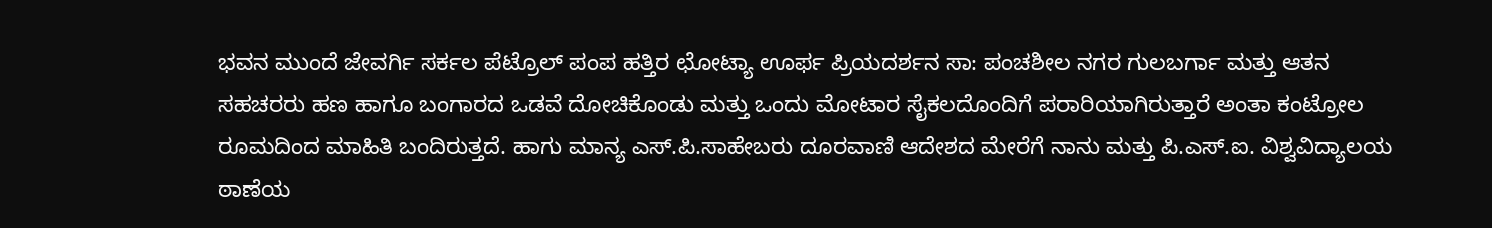ಭವನ ಮುಂದೆ ಜೇವರ್ಗಿ ಸರ್ಕಲ ಪೆಟ್ರೊಲ್ ಪಂಪ ಹತ್ತಿರ ಛೋಟ್ಯಾ ಊರ್ಫ ಪ್ರಿಯದರ್ಶನ ಸಾ: ಪಂಚಶೀಲ ನಗರ ಗುಲಬರ್ಗಾ ಮತ್ತು ಆತನ ಸಹಚರರು ಹಣ ಹಾಗೂ ಬಂಗಾರದ ಒಡವೆ ದೋಚಿಕೊಂಡು ಮತ್ತು ಒಂದು ಮೋಟಾರ ಸೈಕಲದೊಂದಿಗೆ ಪರಾರಿಯಾಗಿರುತ್ತಾರೆ ಅಂತಾ ಕಂಟ್ರೋಲ ರೂಮದಿಂದ ಮಾಹಿತಿ ಬಂದಿರುತ್ತದೆ. ಹಾಗು ಮಾನ್ಯ ಎಸ್.ಪಿ.ಸಾಹೇಬರು ದೂರವಾಣಿ ಆದೇಶದ ಮೇರೆಗೆ ನಾನು ಮತ್ತು ಪಿ.ಎಸ್.ಐ. ವಿಶ್ವವಿದ್ಯಾಲಯ ಠಾಣೆಯ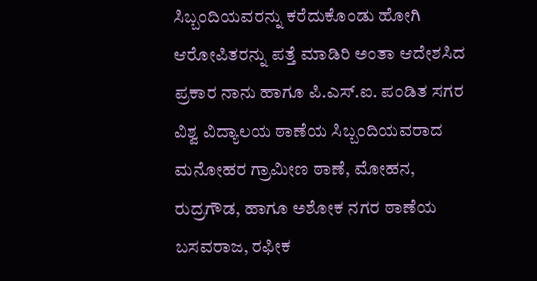ಸಿಬ್ಬಂದಿಯವರನ್ನು ಕರೆದುಕೊಂಡು ಹೋಗಿ ಆರೋಪಿತರನ್ನು ಪತ್ತೆ ಮಾಡಿರಿ ಅಂತಾ ಆದೇಶಸಿದ ಪ್ರಕಾರ ನಾನು ಹಾಗೂ ಪಿ.ಎಸ್.ಐ. ಪಂಡಿತ ಸಗರ ವಿಶ್ವ ವಿದ್ಯಾಲಯ ಠಾಣೆಯ ಸಿಬ್ಬಂದಿಯವರಾದ ಮನೋಹರ ಗ್ರಾಮೀಣ ಠಾಣೆ, ಮೋಹನ, ರುದ್ರಗೌಡ, ಹಾಗೂ ಅಶೋಕ ನಗರ ಠಾಣೆಯ ಬಸವರಾಜ, ರಫೀಕ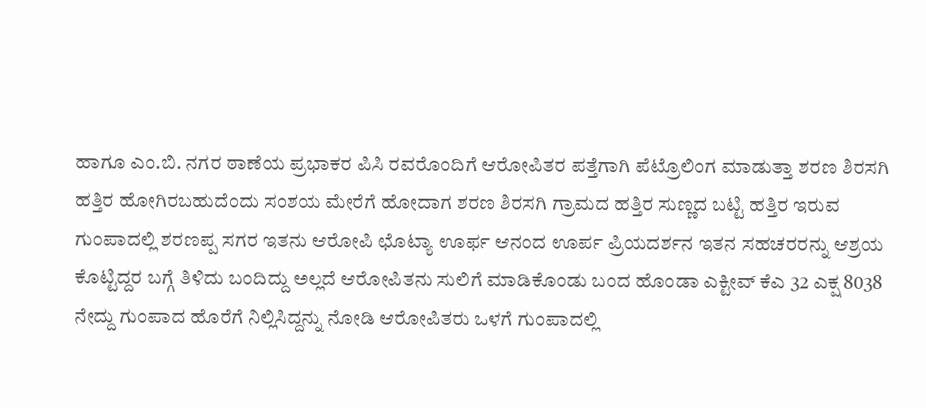ಹಾಗೂ ಎಂ.ಬಿ. ನಗರ ಠಾಣೆಯ ಪ್ರಭಾಕರ ಪಿಸಿ ರವರೊಂದಿಗೆ ಆರೋಪಿತರ ಪತ್ತೆಗಾಗಿ ಪೆಟ್ರೊಲಿಂಗ ಮಾಡುತ್ತಾ ಶರಣ ಶಿರಸಗಿ ಹತ್ತಿರ ಹೋಗಿರಬಹುದೆಂದು ಸಂಶಯ ಮೇರೆಗೆ ಹೋದಾಗ ಶರಣ ಶಿರಸಗಿ ಗ್ರಾಮದ ಹತ್ತಿರ ಸುಣ್ಣದ ಬಟ್ಟಿ ಹತ್ತಿರ ಇರುವ ಗುಂಪಾದಲ್ಲಿ ಶರಣಪ್ಪ ಸಗರ ಇತನು ಆರೋಪಿ ಛೊಟ್ಯಾ ಊರ್ಫ ಆನಂದ ಊರ್ಪ ಪ್ರಿಯದರ್ಶನ ಇತನ ಸಹಚರರನ್ನು ಆಶ್ರಯ ಕೊಟ್ಟಿದ್ದರ ಬಗ್ಗೆ ತಿಳಿದು ಬಂದಿದ್ದು ಅಲ್ಲದೆ ಆರೋಪಿತನು ಸುಲಿಗೆ ಮಾಡಿಕೊಂಡು ಬಂದ ಹೊಂಡಾ ಎಕ್ಟೀವ್ ಕೆಎ 32 ಎಕ್ಷ 8038 ನೇದ್ದು ಗುಂಪಾದ ಹೊರೆಗೆ ನಿಲ್ಲಿಸಿದ್ದನ್ನು ನೋಡಿ ಆರೋಪಿತರು ಒಳಗೆ ಗುಂಪಾದಲ್ಲಿ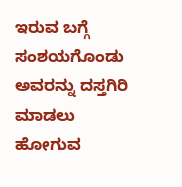ಇರುವ ಬಗ್ಗೆ ಸಂಶಯಗೊಂಡು ಅವರನ್ನು ದಸ್ತಗಿರಿ ಮಾಡಲು ಹೋಗುವ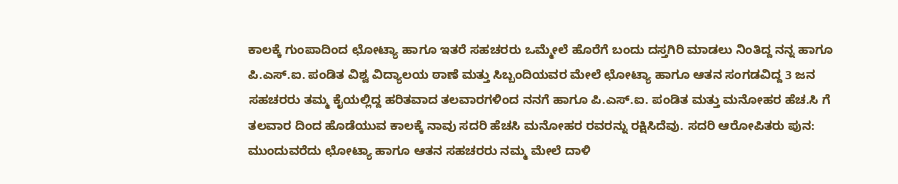ಕಾಲಕ್ಕೆ ಗುಂಪಾದಿಂದ ಛೋಟ್ಯಾ ಹಾಗೂ ಇತರೆ ಸಹಚರರು ಒಮ್ಮೇಲೆ ಹೊರೆಗೆ ಬಂದು ದಸ್ತಗಿರಿ ಮಾಡಲು ನಿಂತಿದ್ದ ನನ್ನ ಹಾಗೂ ಪಿ.ಎಸ್.ಐ. ಪಂಡಿತ ವಿಶ್ವ ವಿದ್ಯಾಲಯ ಠಾಣೆ ಮತ್ತು ಸಿಬ್ಬಂದಿಯವರ ಮೇಲೆ ಛೋಟ್ಯಾ ಹಾಗೂ ಆತನ ಸಂಗಡವಿದ್ದ 3 ಜನ ಸಹಚರರು ತಮ್ಮ ಕೈಯಲ್ಲಿದ್ದ ಹರಿತವಾದ ತಲವಾರಗಳಿಂದ ನನಗೆ ಹಾಗೂ ಪಿ.ಎಸ್.ಐ. ಪಂಡಿತ ಮತ್ತು ಮನೋಹರ ಹೆಚ.ಸಿ ಗೆ ತಲವಾರ ದಿಂದ ಹೊಡೆಯುವ ಕಾಲಕ್ಕೆ ನಾವು ಸದರಿ ಹೆಚಸಿ ಮನೋಹರ ರವರನ್ನು ರಕ್ಷಿಸಿದೆವು. ಸದರಿ ಆರೋಪಿತರು ಪುನ: ಮುಂದುವರೆದು ಛೋಟ್ಯಾ ಹಾಗೂ ಆತನ ಸಹಚರರು ನಮ್ಮ ಮೇಲೆ ದಾಳಿ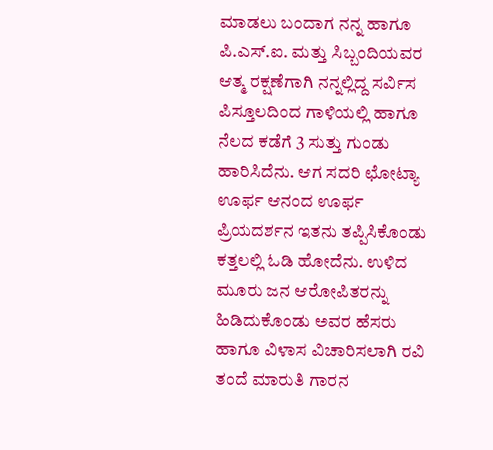ಮಾಡಲು ಬಂದಾಗ ನನ್ನ ಹಾಗೂ ಪಿ.ಎಸ್.ಐ. ಮತ್ತು ಸಿಬ್ಬಂದಿಯವರ ಆತ್ಮ ರಕ್ಷಣೆಗಾಗಿ ನನ್ನಲ್ಲಿದ್ದ ಸರ್ವಿಸ ಪಿಸ್ತೂಲದಿಂದ ಗಾಳಿಯಲ್ಲಿ ಹಾಗೂ ನೆಲದ ಕಡೆಗೆ 3 ಸುತ್ತು ಗುಂಡು ಹಾರಿಸಿದೆನು. ಆಗ ಸದರಿ ಛೋಟ್ಯಾ ಊರ್ಫ ಆನಂದ ಊರ್ಫ ಪ್ರಿಯದರ್ಶನ ಇತನು ತಪ್ಪಿಸಿಕೊಂಡು ಕತ್ತಲಲ್ಲಿ ಓಡಿ ಹೋದೆನು. ಉಳಿದ ಮೂರು ಜನ ಆರೋಪಿತರನ್ನು ಹಿಡಿದುಕೊಂಡು ಅವರ ಹೆಸರು ಹಾಗೂ ವಿಳಾಸ ವಿಚಾರಿಸಲಾಗಿ ರವಿ ತಂದೆ ಮಾರುತಿ ಗಾರನ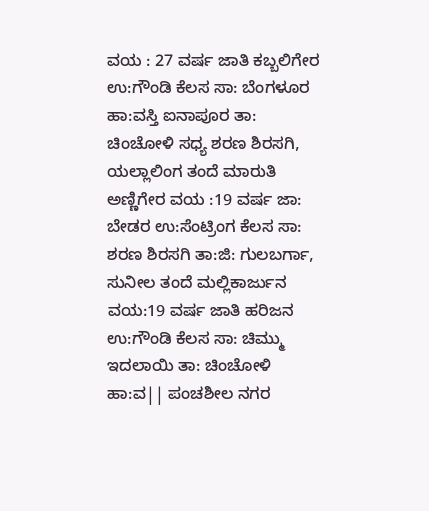ವಯ : 27 ವರ್ಷ ಜಾತಿ ಕಬ್ಬಲಿಗೇರ ಉ:ಗೌಂಡಿ ಕೆಲಸ ಸಾ: ಬೆಂಗಳೂರ ಹಾ:ವಸ್ತಿ ಐನಾಪೂರ ತಾ: ಚಿಂಚೋಳಿ ಸಧ್ಯ ಶರಣ ಶಿರಸಗಿ, ಯಲ್ಲಾಲಿಂಗ ತಂದೆ ಮಾರುತಿ ಅಣ್ಣಿಗೇರ ವಯ :19 ವರ್ಷ ಜಾ: ಬೇಡರ ಉ:ಸೆಂಟ್ರಿಂಗ ಕೆಲಸ ಸಾ: ಶರಣ ಶಿರಸಗಿ ತಾ:ಜಿ: ಗುಲಬರ್ಗಾ, ಸುನೀಲ ತಂದೆ ಮಲ್ಲಿಕಾರ್ಜುನ ವಯ:19 ವರ್ಷ ಜಾತಿ ಹರಿಜನ ಉ:ಗೌಂಡಿ ಕೆಲಸ ಸಾ: ಚಿಮ್ಮು ಇದಲಾಯಿ ತಾ: ಚಿಂಚೋಳಿ ಹಾ:ವ|| ಪಂಚಶೀಲ ನಗರ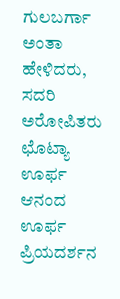ಗುಲಬರ್ಗಾ ಅಂತಾ ಹೇಳಿದರು, ಸದರಿ ಅರೋಪಿತರು ಛೊಟ್ಯಾ ಊರ್ಫ ಆನಂದ ಊರ್ಫ ಪ್ರಿಯದರ್ಶನ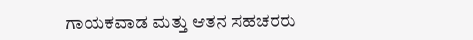ಗಾಯಕವಾಡ ಮತ್ತು ಆತನ ಸಹಚರರು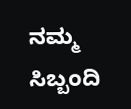ನಮ್ಮ ಸಿಬ್ಬಂದಿ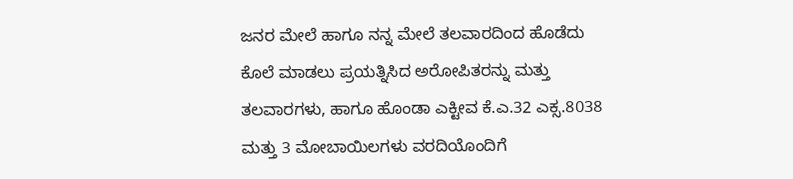ಜನರ ಮೇಲೆ ಹಾಗೂ ನನ್ನ ಮೇಲೆ ತಲವಾರದಿಂದ ಹೊಡೆದು ಕೊಲೆ ಮಾಡಲು ಪ್ರಯತ್ನಿಸಿದ ಅರೋಪಿತರನ್ನು ಮತ್ತು ತಲವಾರಗಳು, ಹಾಗೂ ಹೊಂಡಾ ಎಕ್ಟೀವ ಕೆ.ಎ.32 ಎಕ್ಸ.8038 ಮತ್ತು 3 ಮೋಬಾಯಿಲಗಳು ವರದಿಯೊಂದಿಗೆ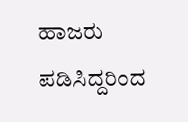ಹಾಜರು ಪಡಿಸಿದ್ದರಿಂದ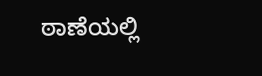ಠಾಣೆಯಲ್ಲಿ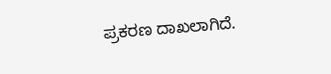ಪ್ರಕರಣ ದಾಖಲಾಗಿದೆ.